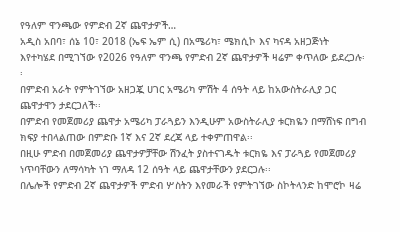የዓለም ዋንጫው የምድብ 2ኛ ጨዋታዎች…
አዲስ አበባ፣ ሰኔ 10፣ 2018 (ኤፍ ኤም ሲ) በአሜሪካ፣ ሜክሲኮ እና ካናዳ አዘጋጅነት እየተካሄደ በሚገኘው የ2026 የዓለም ዋንጫ የምድብ 2ኛ ጨዋታዎች ዛሬም ቀጥለው ይደረጋሉ፡፡
በምድብ አራት የምትገኘው አዘጋጇ ሀገር አሜሪካ ምሽት 4 ሰዓት ላይ ከአውስትራሊያ ጋር ጨዋታዋን ታደርጋለች፡፡
በምድብ የመጀመሪያ ጨዋታ አሜሪካ ፓራጓይን እንዲሁም አውስትራሊያ ቱርክዬን በማሸነፍ በግብ ክፍያ ተበላልጠው በምድቡ 1ኛ እና 2ኛ ደረጃ ላይ ተቀምጠዋል፡፡
በዚሁ ምድብ በመጀመሪያ ጨዋታዎቻቸው ሽንፈት ያስተናገዱት ቱርክዬ እና ፓራጓይ የመጀመሪያ ነጥባቸውን ለማሳካት ነገ ማለዳ 12 ሰዓት ላይ ጨዋታቸውን ያደርጋሉ፡፡
በሌሎች የምድብ 2ኛ ጨዋታዎች ምድብ ሦስትን እየመራች የምትገኘው ስኮትላንድ ከሞሮኮ ዛሬ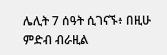ሌሊት 7 ሰዓት ሲገናኙ፥ በዚሁ ምድብ ብራዚል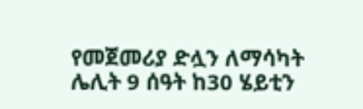የመጀመሪያ ድሏን ለማሳካት ሌሊት 9 ሰዓት ከ30 ሄይቲን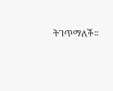ትገጥማለች፡፡